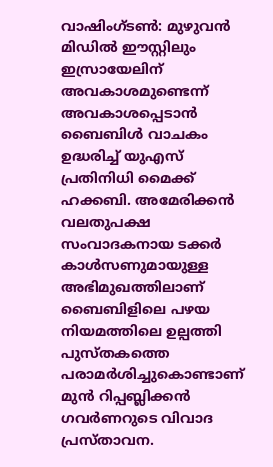വാഷിംഗ്ടൺ: മുഴുവൻ മിഡിൽ ഈസ്റ്റിലും ഇസ്രായേലിന് അവകാശമുണ്ടെന്ന് അവകാശപ്പെടാൻ ബൈബിൾ വാചകം ഉദ്ധരിച്ച് യുഎസ് പ്രതിനിധി മൈക്ക് ഹക്കബി. അമേരിക്കൻ വലതുപക്ഷ സംവാദകനായ ടക്കർ കാൾസണുമായുള്ള അഭിമുഖത്തിലാണ് ബൈബിളിലെ പഴയ നിയമത്തിലെ ഉല്പത്തി പുസ്തകത്തെ പരാമർശിച്ചുകൊണ്ടാണ് മുൻ റിപ്പബ്ലിക്കൻ ഗവർണറുടെ വിവാദ പ്രസ്താവന.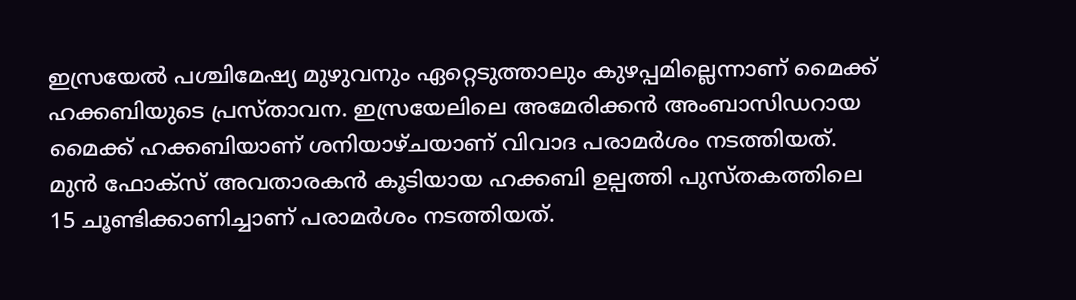ഇസ്രയേൽ പശ്ചിമേഷ്യ മുഴുവനും ഏറ്റെടുത്താലും കുഴപ്പമില്ലെന്നാണ് മൈക്ക് ഹക്കബിയുടെ പ്രസ്താവന. ഇസ്രയേലിലെ അമേരിക്കൻ അംബാസിഡറായ മൈക്ക് ഹക്കബിയാണ് ശനിയാഴ്ചയാണ് വിവാദ പരാമർശം നടത്തിയത്. മുൻ ഫോക്സ് അവതാരകൻ കൂടിയായ ഹക്കബി ഉല്പത്തി പുസ്തകത്തിലെ 15 ചൂണ്ടിക്കാണിച്ചാണ് പരാമർശം നടത്തിയത്.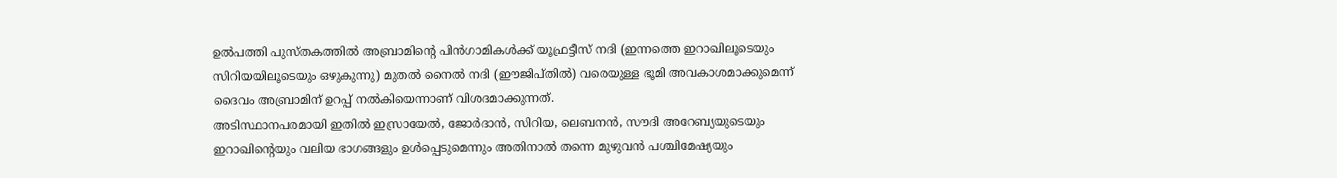ഉൽപത്തി പുസ്തകത്തിൽ അബ്രാമിന്റെ പിൻഗാമികൾക്ക് യൂഫ്രട്ടീസ് നദി (ഇന്നത്തെ ഇറാഖിലൂടെയും സിറിയയിലൂടെയും ഒഴുകുന്നു) മുതൽ നൈൽ നദി (ഈജിപ്തിൽ) വരെയുള്ള ഭൂമി അവകാശമാക്കുമെന്ന് ദൈവം അബ്രാമിന് ഉറപ്പ് നൽകിയെന്നാണ് വിശദമാക്കുന്നത്.
അടിസ്ഥാനപരമായി ഇതിൽ ഇസ്രായേൽ, ജോർദാൻ, സിറിയ, ലെബനൻ, സൗദി അറേബ്യയുടെയും ഇറാഖിന്റെയും വലിയ ഭാഗങ്ങളും ഉൾപ്പെടുമെന്നും അതിനാൽ തന്നെ മുഴുവൻ പശ്ചിമേഷ്യയും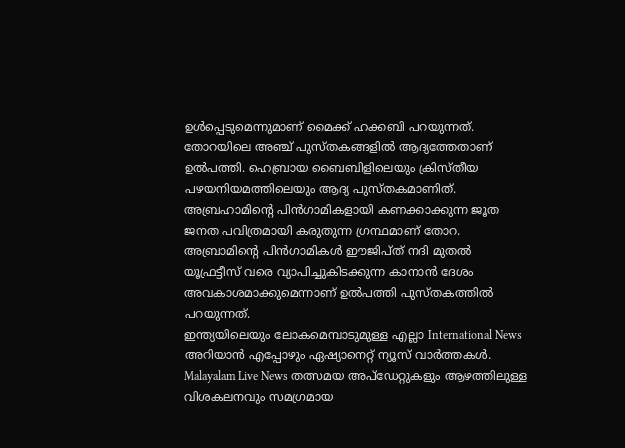ഉൾപ്പെടുമെന്നുമാണ് മൈക്ക് ഹക്കബി പറയുന്നത്. തോറയിലെ അഞ്ച് പുസ്തകങ്ങളിൽ ആദ്യത്തേതാണ് ഉൽപത്തി. ഹെബ്രായ ബൈബിളിലെയും ക്രിസ്തീയ പഴയനിയമത്തിലെയും ആദ്യ പുസ്തകമാണിത്. അബ്രഹാമിന്റെ പിൻഗാമികളായി കണക്കാക്കുന്ന ജൂത ജനത പവിത്രമായി കരുതുന്ന ഗ്രന്ഥമാണ് തോറ. അബ്രാമിന്റെ പിൻഗാമികൾ ഈജിപ്ത് നദി മുതൽ യൂഫ്രട്ടീസ് വരെ വ്യാപിച്ചുകിടക്കുന്ന കാനാൻ ദേശം അവകാശമാക്കുമെന്നാണ് ഉൽപത്തി പുസ്തകത്തിൽ പറയുന്നത്.
ഇന്ത്യയിലെയും ലോകമെമ്പാടുമുള്ള എല്ലാ International News അറിയാൻ എപ്പോഴും ഏഷ്യാനെറ്റ് ന്യൂസ് വാർത്തകൾ. Malayalam Live News തത്സമയ അപ്ഡേറ്റുകളും ആഴത്തിലുള്ള വിശകലനവും സമഗ്രമായ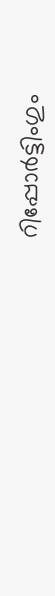റിപ്പോർട്ടിംഗും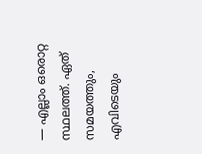— എല്ലാം ഒരൊറ്റ സ്ഥലത്ത്. ഏത് സമയത്തും, എവിടെയും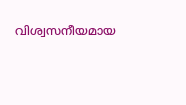വിശ്വസനീയമായ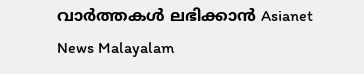വാർത്തകൾ ലഭിക്കാൻ Asianet News Malayalam